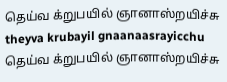தெய்வ க்றுபயில் ஞானாஸ்றயிச்சு
theyva krubayil gnaanaasrayicchu
தெய்வ க்றுபயில் ஞானாஸ்றயிச்சு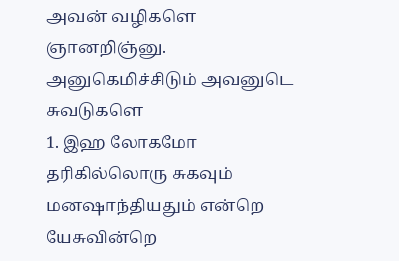அவன் வழிகளெ ஞானறிஞ்னு. அனுகெமிச்சிடும் அவனுடெ சுவடுகளெ
1. இஹ லோகமோ தரிகில்லொரு சுகவும் மனஷாந்தியதும் என்றெ யேசுவின்றெ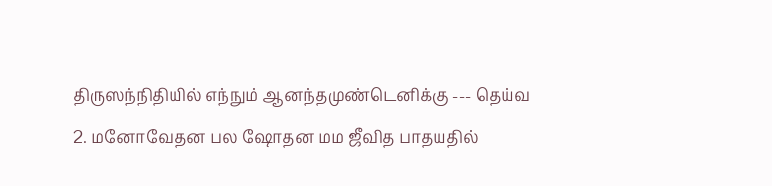திருஸந்நிதியில் எந்நும் ஆனந்தமுண்டெனிக்கு --- தெய்வ
2. மனோவேதன பல ஷோதன மம ஜீவித பாதயதில்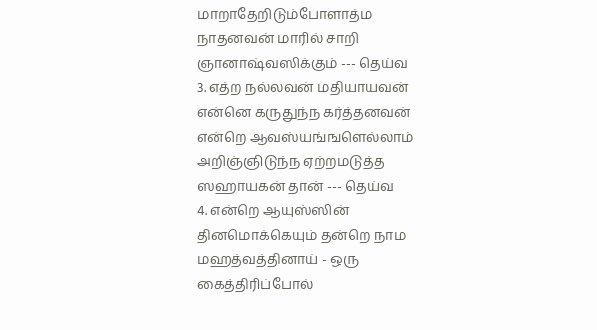மாறாதேறிடும்போளாத்ம நாதனவன் மாரில் சாறி ஞானாஷ்வஸிக்கும் --- தெய்வ
3. எத்ற நல்லவன் மதியாயவன் என்னெ கருதுந்ந கர்த்தனவன் என்றெ ஆவஸ்யங்ஙளெல்லாம் அறிஞ்ஞிடுந்ந ஏற்றமடுத்த ஸஹாயகன் தான் --- தெய்வ
4. என்றெ ஆயுஸ்ஸின் தினமொக்கெயும் தன்றெ நாம மஹத்வத்தினாய் - ஒரு கைத்திரிப்போல்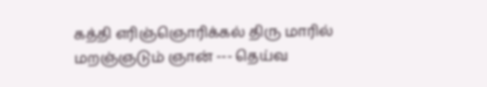கத்தி எரிஞ்ஞொரிக்கல் திரு மாரில் மறஞ்ஞடும் ஞான் --- தெய்வ